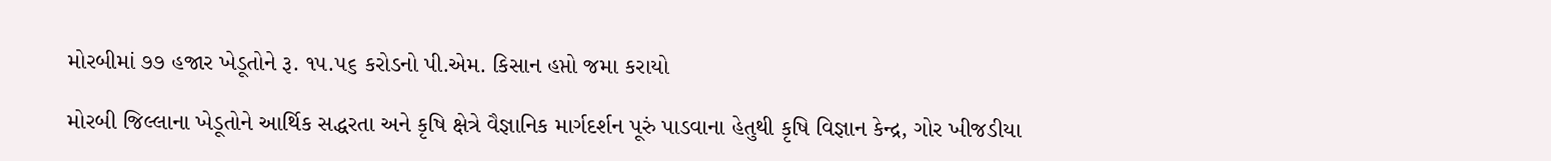મોરબીમાં ૭૭ હજાર ખેડૂતોને રૂ. ૧૫.૫૬ કરોડનો પી.એમ. કિસાન હપ્તો જમા કરાયો

મોરબી જિલ્લાના ખેડૂતોને આર્થિક સદ્ધરતા અને કૃષિ ક્ષેત્રે વૈજ્ઞાનિક માર્ગદર્શન પૂરું પાડવાના હેતુથી કૃષિ વિજ્ઞાન કેન્દ્ર, ગોર ખીજડીયા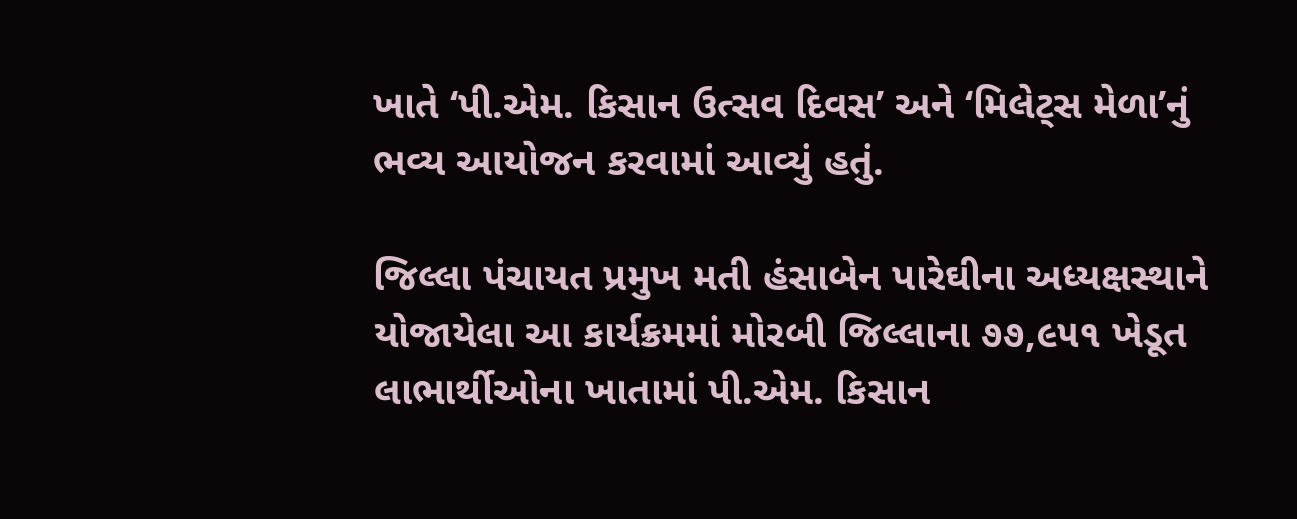ખાતે ‘પી.એમ. કિસાન ઉત્સવ દિવસ’ અને ‘મિલેટ્સ મેળા’નું ભવ્ય આયોજન કરવામાં આવ્યું હતું.

જિલ્લા પંચાયત પ્રમુખ મતી હંસાબેન પારેઘીના અધ્યક્ષસ્થાને યોજાયેલા આ કાર્યક્રમમાં મોરબી જિલ્લાના ૭૭,૯૫૧ ખેડૂત લાભાર્થીઓના ખાતામાં પી.એમ. કિસાન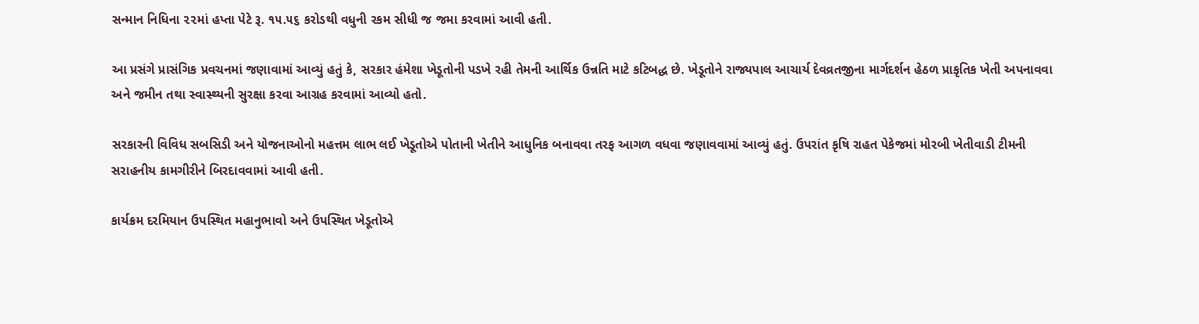સન્માન નિધિના ૨૨માં હપ્તા પેટે રૂ. ૧૫.૫૬ કરોડથી વધુની રકમ સીધી જ જમા કરવામાં આવી હતી.

આ પ્રસંગે પ્રાસંગિક પ્રવચનમાં જણાવામાં આવ્યું હતું કે, સરકાર હંમેશા ખેડૂતોની પડખે રહી તેમની આર્થિક ઉન્નતિ માટે કટિબદ્ધ છે. ખેડૂતોને રાજ્યપાલ આચાર્ય દેવવ્રતજીના માર્ગદર્શન હેઠળ પ્રાકૃતિક ખેતી અપનાવવા અને જમીન તથા સ્વાસ્થ્યની સુરક્ષા કરવા આગ્રહ કરવામાં આવ્યો હતો.

સરકારની વિવિધ સબસિડી અને યોજનાઓનો મહત્તમ લાભ લઈ ખેડૂતોએ પોતાની ખેતીને આધુનિક બનાવવા તરફ આગળ વધવા જણાવવામાં આવ્યું હતું. ઉપરાંત કૃષિ રાહત પેકેજમાં મોરબી ખેતીવાડી ટીમની સરાહનીય કામગીરીને બિરદાવવામાં આવી હતી.

કાર્યક્રમ દરમિયાન ઉપસ્થિત મહાનુભાવો અને ઉપસ્થિત ખેડૂતોએ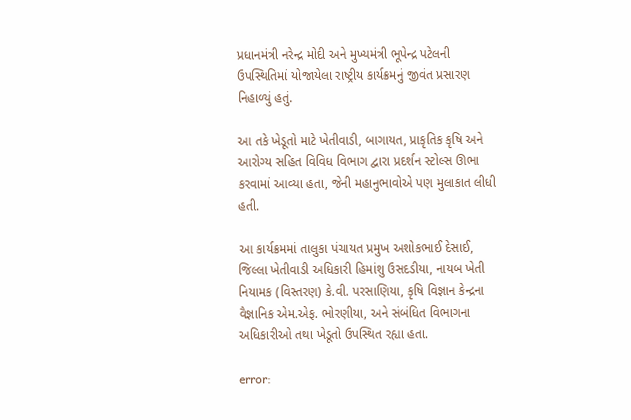પ્રધાનમંત્રી નરેન્દ્ર મોદી અને મુખ્યમંત્રી ભૂપેન્દ્ર પટેલની ઉપસ્થિતિમાં યોજાયેલા રાષ્ટ્રીય કાર્યક્રમનું જીવંત પ્રસારણ નિહાળ્યું હતું.

આ તકે ખેડૂતો માટે ખેતીવાડી, બાગાયત, પ્રાકૃતિક કૃષિ અને આરોગ્ય સહિત વિવિધ વિભાગ દ્વારા પ્રદર્શન સ્ટોલ્સ ઊભા કરવામાં આવ્યા હતા, જેની મહાનુભાવોએ પણ મુલાકાત લીધી હતી.

આ કાર્યક્રમમાં તાલુકા પંચાયત પ્રમુખ અશોકભાઈ દેસાઈ, જિલ્લા ખેતીવાડી અધિકારી હિમાંશુ ઉસદડીયા, નાયબ ખેતી નિયામક (વિસ્તરણ) કે.વી. પરસાણિયા, કૃષિ વિજ્ઞાન કેન્દ્રના વૈજ્ઞાનિક એમ.એફ. ભોરણીયા, અને સંબંધિત વિભાગના અધિકારીઓ તથા ખેડૂતો ઉપસ્થિત રહ્યા હતા.

error: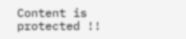Content is protected !!